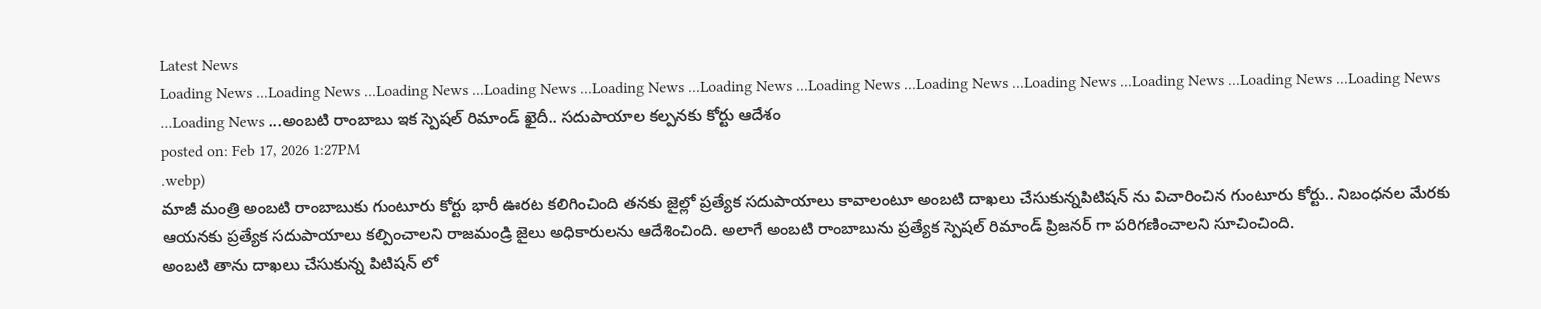Latest News
Loading News ...Loading News ...Loading News ...Loading News ...Loading News ...Loading News ...Loading News ...Loading News ...Loading News ...Loading News ...Loading News ...Loading News ...Loading News ...అంబటి రాంబాబు ఇక స్పెషల్ రిమాండ్ ఖైదీ.. సదుపాయాల కల్పనకు కోర్టు ఆదేశం
posted on: Feb 17, 2026 1:27PM
.webp)
మాజీ మంత్రి అంబటి రాంబాబుకు గుంటూరు కోర్టు భారీ ఊరట కలిగించింది తనకు జైల్లో ప్రత్యేక సదుపాయాలు కావాలంటూ అంబటి దాఖలు చేసుకున్నపిటిషన్ ను విచారించిన గుంటూరు కోర్టు.. నిబంధనల మేరకు ఆయనకు ప్రత్యేక సదుపాయాలు కల్పించాలని రాజమండ్రి జైలు అధికారులను ఆదేశించింది. అలాగే అంబటి రాంబాబును ప్రత్యేక స్పెషల్ రిమాండ్ ప్రిజనర్ గా పరిగణించాలని సూచించింది.
అంబటి తాను దాఖలు చేసుకున్న పిటిషన్ లో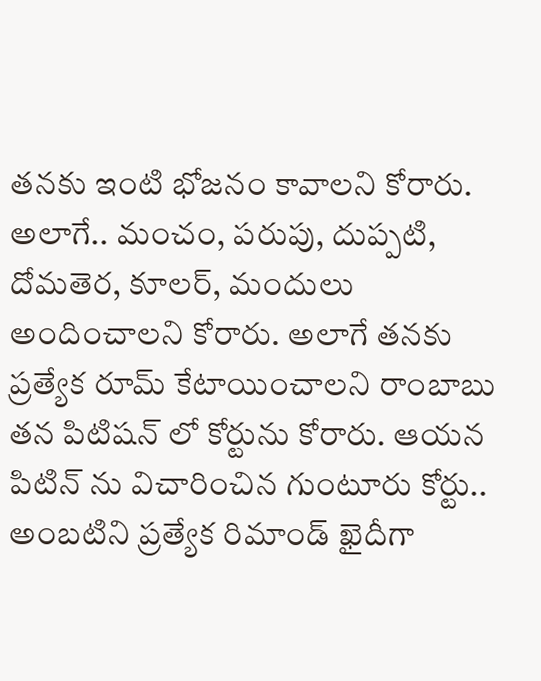తనకు ఇంటి భోజనం కావాలని కోరారు. అలాగే.. మంచం, పరుపు, దుప్పటి, దోమతెర, కూలర్, మందులు అందించాలని కోరారు. అలాగే తనకు ప్రత్యేక రూమ్ కేటాయించాలని రాంబాబు తన పిటిషన్ లో కోర్టును కోరారు. ఆయన పిటిన్ ను విచారించిన గుంటూరు కోర్టు.. అంబటిని ప్రత్యేక రిమాండ్ ఖైదీగా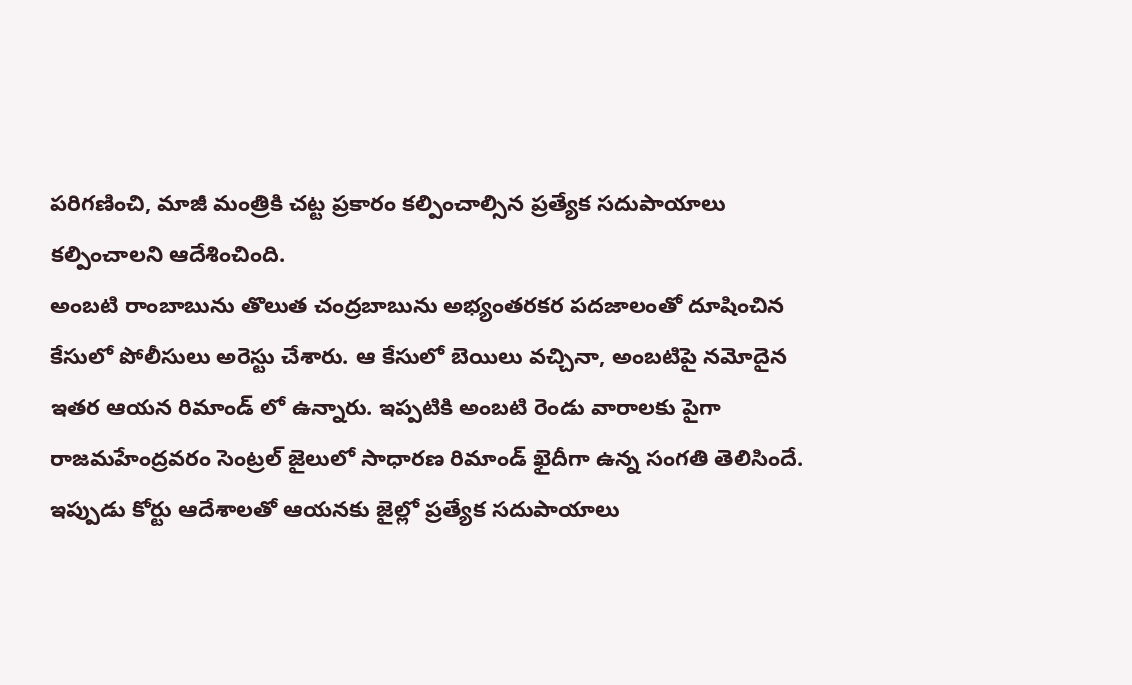పరిగణించి, మాజీ మంత్రికి చట్ట ప్రకారం కల్పించాల్సిన ప్రత్యేక సదుపాయాలు కల్పించాలని ఆదేశించింది.
అంబటి రాంబాబును తొలుత చంద్రబాబును అభ్యంతరకర పదజాలంతో దూషించిన కేసులో పోలీసులు అరెస్టు చేశారు. ఆ కేసులో బెయిలు వచ్చినా, అంబటిపై నమోదైన ఇతర ఆయన రిమాండ్ లో ఉన్నారు. ఇప్పటికి అంబటి రెండు వారాలకు పైగా రాజమహేంద్రవరం సెంట్రల్ జైలులో సాధారణ రిమాండ్ ఖైదీగా ఉన్న సంగతి తెలిసిందే. ఇప్పుడు కోర్టు ఆదేశాలతో ఆయనకు జైల్లో ప్రత్యేక సదుపాయాలు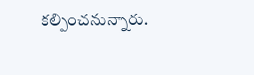కల్పించనున్నారు.